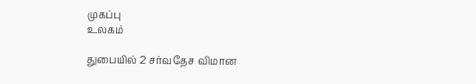முகப்பு
உலகம்

துபையில் 2 சர்வதேச விமான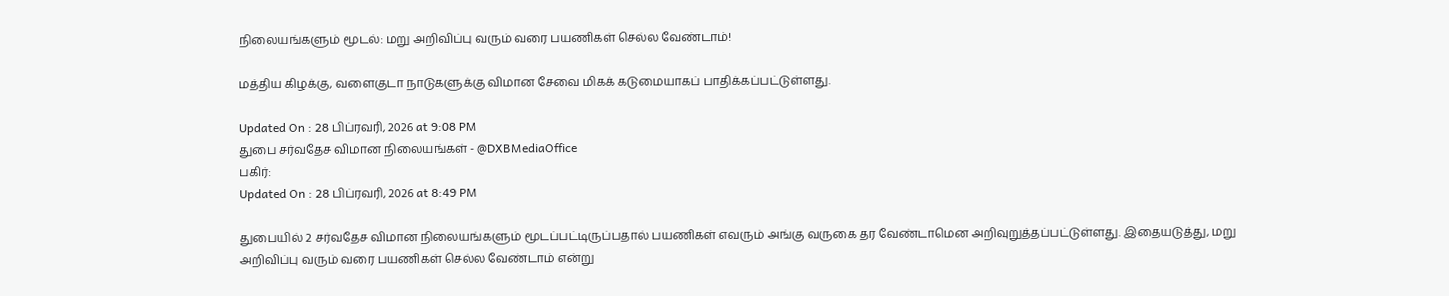நிலையங்களும் மூடல்: மறு அறிவிப்பு வரும் வரை பயணிகள் செல்ல வேண்டாம்!

மத்திய கிழக்கு, வளைகுடா நாடுகளுக்கு விமான சேவை மிகக் கடுமையாகப் பாதிக்கப்பட்டுள்ளது.

Updated On : 28 பிப்ரவரி, 2026 at 9:08 PM
துபை சர்வதேச விமான நிலையங்கள் - @DXBMediaOffice
பகிர்:
Updated On : 28 பிப்ரவரி, 2026 at 8:49 PM

துபையில் 2 சர்வதேச விமான நிலையங்களும் மூடப்பட்டிருப்பதால் பயணிகள் எவரும் அங்கு வருகை தர வேண்டாமென அறிவுறுத்தப்பட்டுள்ளது. இதையடுத்து, மறு அறிவிப்பு வரும் வரை பயணிகள் செல்ல வேண்டாம் என்று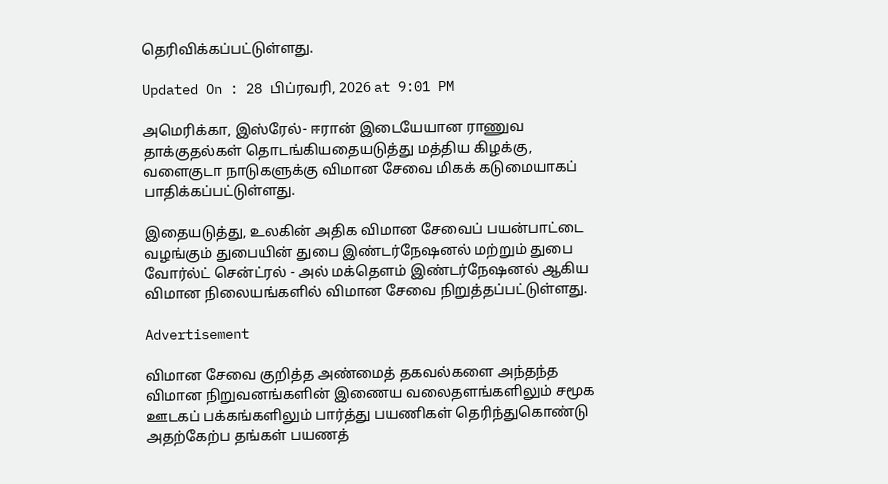தெரிவிக்கப்பட்டுள்ளது.

Updated On : 28 பிப்ரவரி, 2026 at 9:01 PM

அமெரிக்கா, இஸ்ரேல்- ஈரான் இடையேயான ராணுவ தாக்குதல்கள் தொடங்கியதையடுத்து மத்திய கிழக்கு, வளைகுடா நாடுகளுக்கு விமான சேவை மிகக் கடுமையாகப் பாதிக்கப்பட்டுள்ளது.

இதையடுத்து, உலகின் அதிக விமான சேவைப் பயன்பாட்டை வழங்கும் துபையின் துபை இண்டர்நேஷனல் மற்றும் துபை வோர்ல்ட் சென்ட்ரல் - அல் மக்தௌம் இண்டர்நேஷனல் ஆகிய விமான நிலையங்களில் விமான சேவை நிறுத்தப்பட்டுள்ளது.

Advertisement

விமான சேவை குறித்த அண்மைத் தகவல்களை அந்தந்த விமான நிறுவனங்களின் இணைய வலைதளங்களிலும் சமூக ஊடகப் பக்கங்களிலும் பார்த்து பயணிகள் தெரிந்துகொண்டு அதற்கேற்ப தங்கள் பயணத்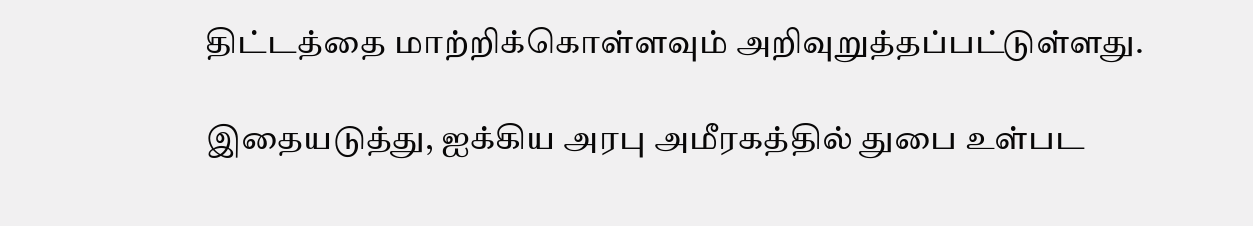திட்டத்தை மாற்றிக்கொள்ளவும் அறிவுறுத்தப்பட்டுள்ளது.

இதையடுத்து, ஐக்கிய அரபு அமீரகத்தில் துபை உள்பட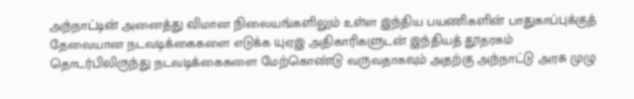அந்நாட்டின் அனைத்து விமான நிலையங்களிலும் உள்ள இந்திய பயணிகளின் பாதுகாப்புக்குத் தேவையான நடவடிக்கைகளை எடுக்க யுஏஇ அதிகாரிகளுடன் இந்தியத் தூதரகம் தொடர்பிலிருந்து நடவடிக்கைகளை மேற்கொண்டு வருவதாகவும் அதற்கு அந்நாட்டு அரசு முழு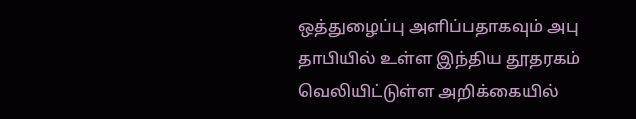ஒத்துழைப்பு அளிப்பதாகவும் அபு தாபியில் உள்ள இந்திய தூதரகம் வெலியிட்டுள்ள அறிக்கையில்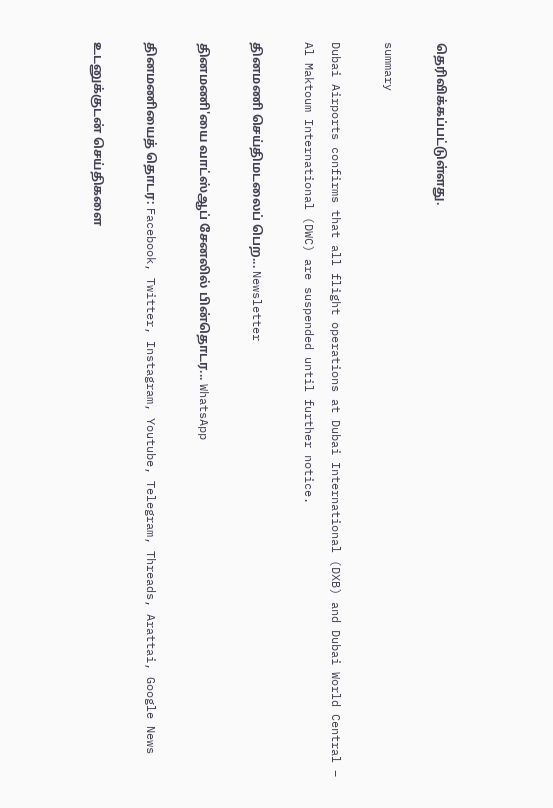தெரிவிக்கப்பட்டுள்ளது.

summary

Dubai Airports confirms that all flight operations at Dubai International (DXB) and Dubai World Central – Al Maktoum International (DWC) are suspended until further notice.

தினமணி செய்திமடலைப் பெற... Newsletter

தினமணி'யை வாட்ஸ்ஆப் சேனலில் பின்தொடர... WhatsApp

தினமணியைத் தொடர: Facebook, Twitter, Instagram, Youtube, Telegram, Threads, Arattai, Google News

உடனுக்குடன் செய்திகளை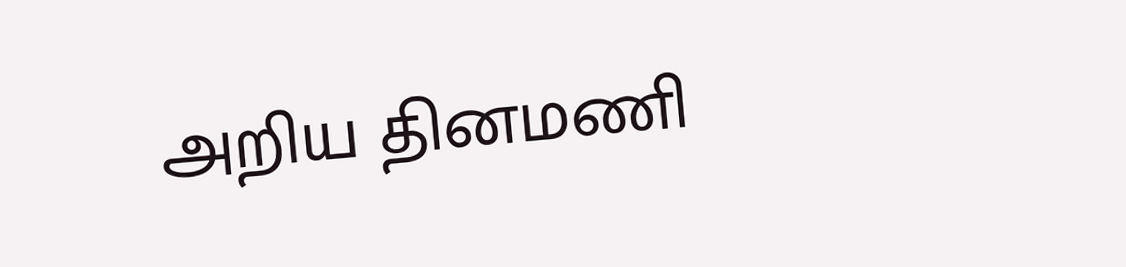அறிய தினமணி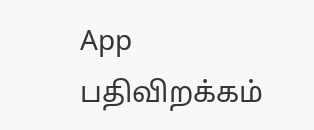App பதிவிறக்கம்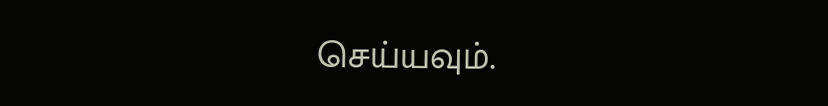செய்யவும்.